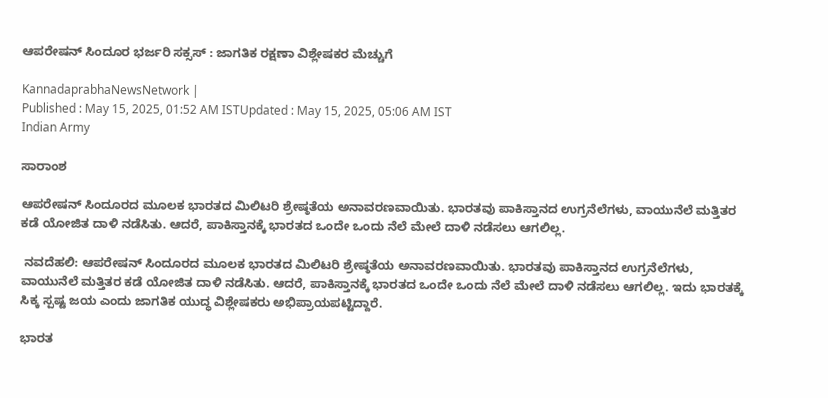ಆಪರೇಷನ್‌ ಸಿಂದೂರ ಭರ್ಜರಿ ಸಕ್ಸಸ್‌ : ಜಾಗತಿಕ ರಕ್ಷಣಾ ವಿಶ್ಲೇಷಕರ ಮೆಚ್ಚುಗೆ

KannadaprabhaNewsNetwork |
Published : May 15, 2025, 01:52 AM ISTUpdated : May 15, 2025, 05:06 AM IST
Indian Army

ಸಾರಾಂಶ

ಆಪರೇಷನ್‌ ಸಿಂದೂರದ ಮೂಲಕ ಭಾರತದ ಮಿಲಿಟರಿ ಶ್ರೇಷ್ಠತೆಯ ಅನಾವರಣವಾಯಿತು. ಭಾರತವು ಪಾಕಿಸ್ತಾನದ ಉಗ್ರನೆಲೆಗಳು, ವಾಯುನೆಲೆ ಮತ್ತಿತರ ಕಡೆ ಯೋಜಿತ ದಾಳಿ ನಡೆಸಿತು. ಆದರೆ, ಪಾಕಿಸ್ತಾನಕ್ಕೆ ಭಾರತದ ಒಂದೇ ಒಂದು ನೆಲೆ ಮೇಲೆ ದಾಳಿ ನಡೆಸಲು ಆಗಲಿಲ್ಲ.

 ನವದೆಹಲಿ: ಆಪರೇಷನ್‌ ಸಿಂದೂರದ ಮೂಲಕ ಭಾರತದ ಮಿಲಿಟರಿ ಶ್ರೇಷ್ಠತೆಯ ಅನಾವರಣವಾಯಿತು. ಭಾರತವು ಪಾಕಿಸ್ತಾನದ ಉಗ್ರನೆಲೆಗಳು, ವಾಯುನೆಲೆ ಮತ್ತಿತರ ಕಡೆ ಯೋಜಿತ ದಾಳಿ ನಡೆಸಿತು. ಆದರೆ, ಪಾಕಿಸ್ತಾನಕ್ಕೆ ಭಾರತದ ಒಂದೇ ಒಂದು ನೆಲೆ ಮೇಲೆ ದಾಳಿ ನಡೆಸಲು ಆಗಲಿಲ್ಲ. ಇದು ಭಾರತಕ್ಕೆ ಸಿಕ್ಕ ಸ್ಪಷ್ಟ ಜಯ ಎಂದು ಜಾಗತಿಕ ಯುದ್ಧ ವಿಶ್ಲೇಷಕರು ಅಭಿಪ್ರಾಯಪಟ್ಟಿದ್ದಾರೆ.

ಭಾರತ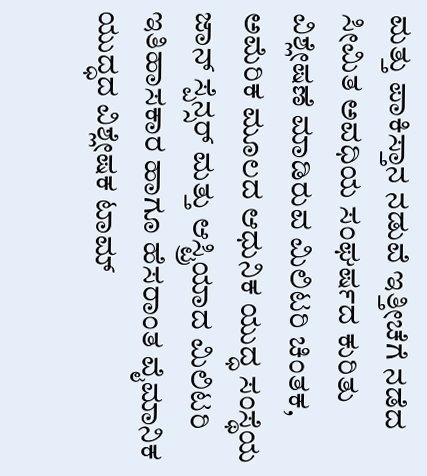ಮತ್ತು ಪಾಕಿಸ್ತಾನ ನಡುವೆ ಇತ್ತೀಚೆಗೆ ನಡೆದ ಸೀಮಿತ ಅವಧಿಯ ಸಂಘರ್ಷದ ಕುರಿತು ವಿಶ್ಲೇಷಣೆ ಮಾಡಿರುವ ಮಿಲಿಟರಿ ಚಿಂತಕ, ಅಮೆರಿಕ ಮೂಲದ ಆಧುನಿಕ ಯುದ್ಧ ಸಂಸ್ಥೆಯ ಜಾನ್‌ ಸ್ಪೆನ್ಸರ್‌ ಮತ್ತು ಆಸ್ಟ್ರಿಯಾದ ಮಿಲಿಟರಿ ಇತಿಹಾಸಕಾರ ಹಾಗೂ ಹೆಸರಾಂತ ವೈಮಾನಿಕ ಯುದ್ಧದ ವಿಶ್ಲೇಷಕ ಟಾಮ್‌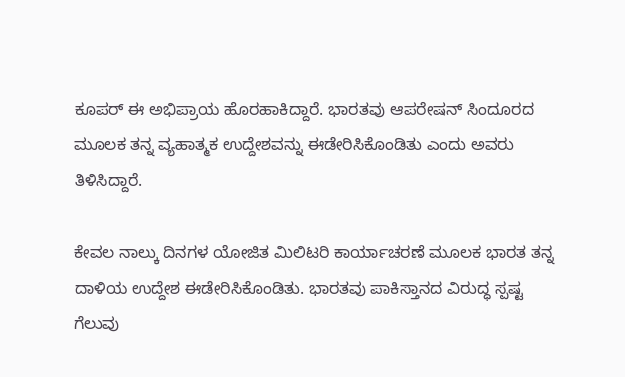ಕೂಪರ್‌ ಈ ಅಭಿಪ್ರಾಯ ಹೊರಹಾಕಿದ್ದಾರೆ. ಭಾರತವು ಆಪರೇಷನ್‌ ಸಿಂದೂರದ ಮೂಲಕ ತನ್ನ ವ್ಯಹಾತ್ಮಕ ಉದ್ದೇಶವನ್ನು ಈಡೇರಿಸಿಕೊಂಡಿತು ಎಂದು ಅವರು ತಿಳಿಸಿದ್ದಾರೆ.

ಕೇವಲ ನಾಲ್ಕು ದಿನಗಳ ಯೋಜಿತ ಮಿಲಿಟರಿ ಕಾರ್ಯಾಚರಣೆ ಮೂಲಕ ಭಾರತ ತನ್ನ ದಾಳಿಯ ಉದ್ದೇಶ ಈಡೇರಿಸಿಕೊಂಡಿತು. ಭಾರತವು ಪಾಕಿಸ್ತಾನದ ವಿರುದ್ಧ ಸ್ಪಷ್ಟ ಗೆಲುವು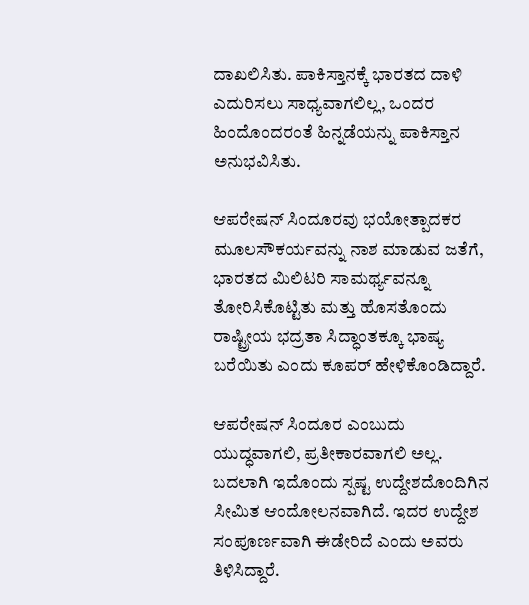ದಾಖಲಿಸಿತು. ಪಾಕಿಸ್ತಾನಕ್ಕೆ ಭಾರತದ ದಾಳಿ ಎದುರಿಸಲು ಸಾಧ್ಯವಾಗಲಿಲ್ಲ, ಒಂದರ ಹಿಂದೊಂದರಂತೆ ಹಿನ್ನಡೆಯನ್ನು ಪಾಕಿಸ್ತಾನ ಅನುಭವಿಸಿತು.

ಆಪರೇಷನ್‌ ಸಿಂದೂರವು ಭಯೋತ್ಪಾದಕರ ಮೂಲಸೌಕರ್ಯವನ್ನು ನಾಶ ಮಾಡುವ ಜತೆಗೆ, ಭಾರತದ ಮಿಲಿಟರಿ ಸಾಮರ್ಥ್ಯವನ್ನೂ ತೋರಿಸಿಕೊಟ್ಟಿತು ಮತ್ತು ಹೊಸತೊಂದು ರಾಷ್ಟ್ರೀಯ ಭದ್ರತಾ ಸಿದ್ಧಾಂತಕ್ಕೂ ಭಾಷ್ಯ ಬರೆಯಿತು ಎಂದು ಕೂಪರ್‌ ಹೇಳಿಕೊಂಡಿದ್ದಾರೆ.

ಆಪರೇಷನ್ ಸಿಂದೂರ ಎಂಬುದು ಯುದ್ಧವಾಗಲಿ, ಪ್ರತೀಕಾರವಾಗಲಿ ಅಲ್ಲ. ಬದಲಾಗಿ ಇದೊಂದು ಸ್ಪಷ್ಟ ಉದ್ದೇಶದೊಂದಿಗಿನ ಸೀಮಿತ ಆಂದೋಲನವಾಗಿದೆ. ಇದರ ಉದ್ದೇಶ ಸಂಪೂರ್ಣವಾಗಿ ಈಡೇರಿದೆ ಎಂದು ಅವರು ತಿಳಿಸಿದ್ದಾರೆ.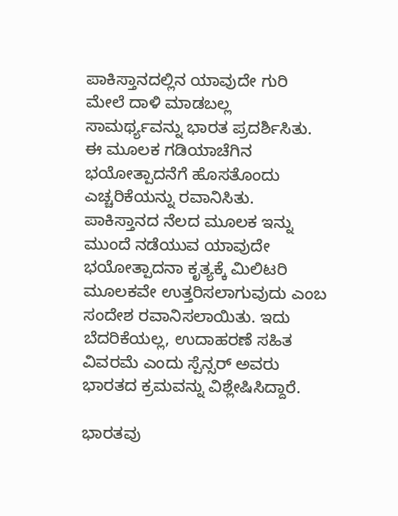ಪಾಕಿಸ್ತಾನದಲ್ಲಿನ ಯಾವುದೇ ಗುರಿ ಮೇಲೆ ದಾಳಿ ಮಾಡಬಲ್ಲ ಸಾಮರ್ಥ್ಯವನ್ನು ಭಾರತ ಪ್ರದರ್ಶಿಸಿತು. ಈ ಮೂಲಕ ಗಡಿಯಾಚೆಗಿನ ಭಯೋತ್ಪಾದನೆಗೆ ಹೊಸತೊಂದು ಎಚ್ಚರಿಕೆಯನ್ನು ರವಾನಿಸಿತು. ಪಾಕಿಸ್ತಾನದ ನೆಲದ ಮೂಲಕ ಇನ್ನು ಮುಂದೆ ನಡೆಯುವ ಯಾವುದೇ ಭಯೋತ್ಪಾದನಾ ಕೃತ್ಯಕ್ಕೆ ಮಿಲಿಟರಿ ಮೂಲಕವೇ ಉತ್ತರಿಸಲಾಗುವುದು ಎಂಬ ಸಂದೇಶ ರವಾನಿಸಲಾಯಿತು. ಇದು ಬೆದರಿಕೆಯಲ್ಲ, ಉದಾಹರಣೆ ಸಹಿತ ವಿವರಮೆ ಎಂದು ಸ್ಪೆನ್ಸರ್‌ ಅವರು ಭಾರತದ ಕ್ರಮವನ್ನು ವಿಶ್ಲೇಷಿಸಿದ್ದಾರೆ.

ಭಾರತವು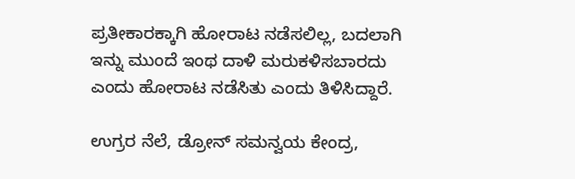ಪ್ರತೀಕಾರಕ್ಕಾಗಿ ಹೋರಾಟ ನಡೆಸಲಿಲ್ಲ, ಬದಲಾಗಿ ಇನ್ನು ಮುಂದೆ ಇಂಥ ದಾಳಿ ಮರುಕಳಿಸಬಾರದು ಎಂದು ಹೋರಾಟ ನಡೆಸಿತು ಎಂದು ತಿಳಿಸಿದ್ದಾರೆ.

ಉಗ್ರರ ನೆಲೆ, ಡ್ರೋನ್‌ ಸಮನ್ವಯ ಕೇಂದ್ರ,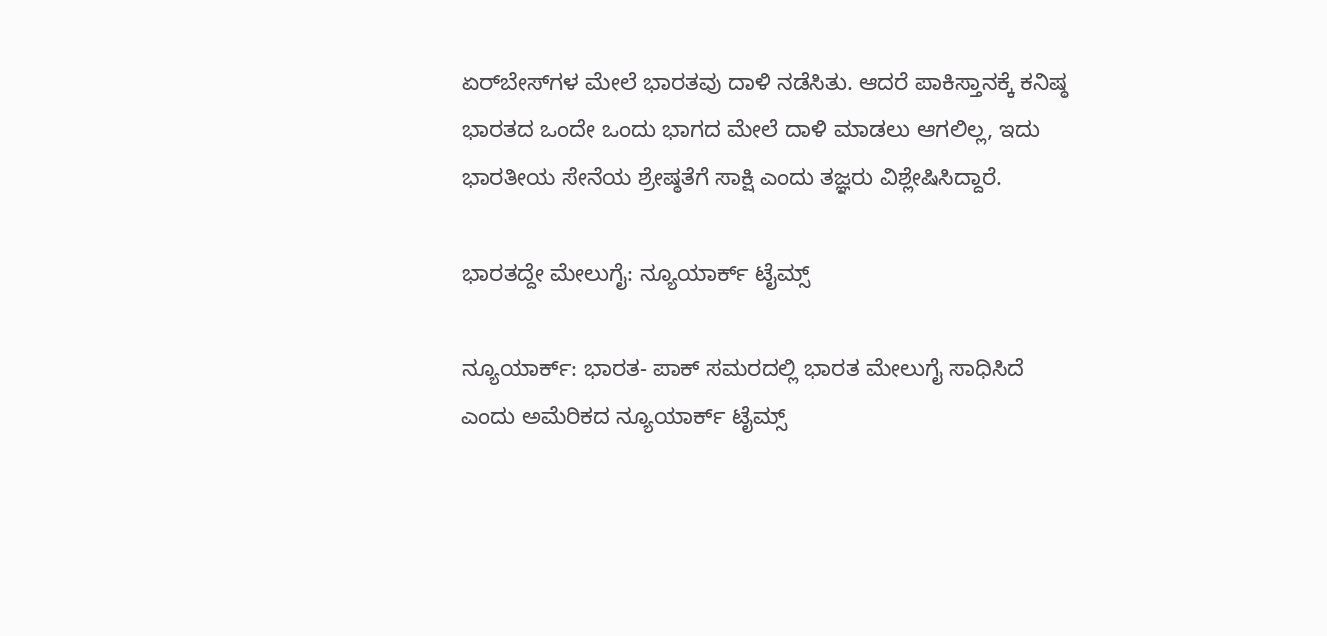ಏರ್‌ಬೇಸ್‌ಗಳ ಮೇಲೆ ಭಾರತವು ದಾಳಿ ನಡೆಸಿತು. ಆದರೆ ಪಾಕಿಸ್ತಾನಕ್ಕೆ ಕನಿಷ್ಠ ಭಾರತದ ಒಂದೇ ಒಂದು ಭಾಗದ ಮೇಲೆ ದಾಳಿ ಮಾಡಲು ಆಗಲಿಲ್ಲ, ಇದು ಭಾರತೀಯ ಸೇನೆಯ ಶ್ರೇಷ್ಠತೆಗೆ ಸಾಕ್ಷಿ ಎಂದು ತಜ್ಞರು ವಿಶ್ಲೇಷಿಸಿದ್ದಾರೆ.

ಭಾರತದ್ದೇ ಮೇಲುಗೈ: ನ್ಯೂಯಾರ್ಕ್‌ ಟೈಮ್ಸ್‌

ನ್ಯೂಯಾರ್ಕ್‌: ಭಾರತ- ಪಾಕ್ ಸಮರದಲ್ಲಿ ಭಾರತ ಮೇಲುಗೈ ಸಾಧಿಸಿದೆ ಎಂದು ಅಮೆರಿಕದ ನ್ಯೂಯಾರ್ಕ್‌ ಟೈಮ್ಸ್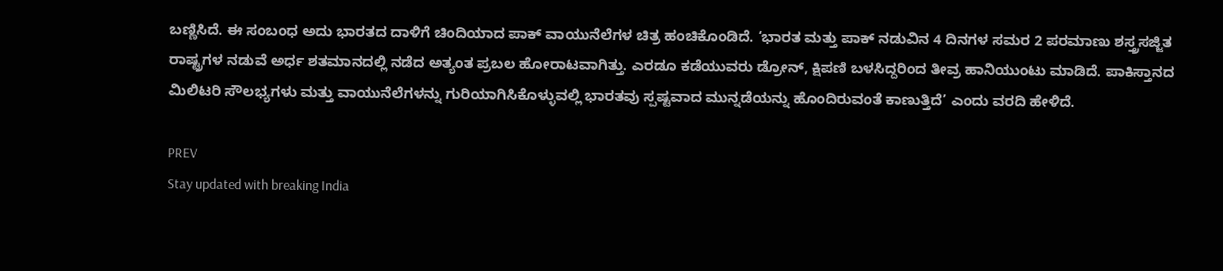ಬಣ್ಣಿಸಿದೆ. ಈ ಸಂಬಂಧ ಅದು ಭಾರತದ ದಾಳಿಗೆ ಚಿಂದಿಯಾದ ಪಾಕ್ ವಾಯುನೆಲೆಗಳ ಚಿತ್ರ ಹಂಚಿಕೊಂಡಿದೆ. ‘ಭಾರತ ಮತ್ತು ಪಾಕ್ ನಡುವಿನ 4 ದಿನಗಳ ಸಮರ 2 ಪರಮಾಣು ಶಸ್ತ್ರಸಜ್ಜಿತ ರಾಷ್ಟ್ರಗಳ ನಡುವೆ ಅರ್ಧ ಶತಮಾನದಲ್ಲಿ ನಡೆದ ಅತ್ಯಂತ ಪ್ರಬಲ ಹೋರಾಟವಾಗಿತ್ತು. ಎರಡೂ ಕಡೆಯುವರು ಡ್ರೋನ್, ಕ್ಷಿಪಣಿ ಬಳಸಿದ್ದರಿಂದ ತೀವ್ರ ಹಾನಿಯುಂಟು ಮಾಡಿದೆ. ಪಾಕಿಸ್ತಾನದ ಮಿಲಿಟರಿ ಸೌಲಭ್ಯಗಳು ಮತ್ತು ವಾಯುನೆಲೆಗಳನ್ನು ಗುರಿಯಾಗಿಸಿಕೊಳ್ಳುವಲ್ಲಿ ಭಾರತವು ಸ್ಪಷ್ಟವಾದ ಮುನ್ನಡೆಯನ್ನು ಹೊಂದಿರುವಂತೆ ಕಾಣುತ್ತಿದೆ’ ಎಂದು ವರದಿ ಹೇಳಿದೆ.

PREV
Stay updated with breaking India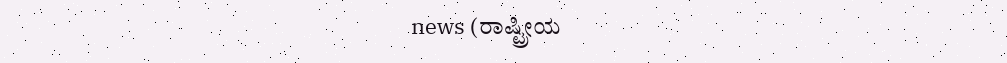news (ರಾಷ್ಟ್ರೀಯ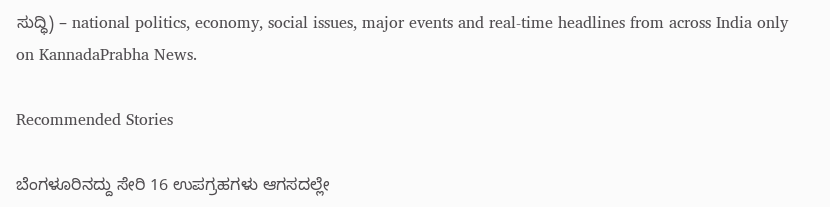ಸುದ್ಧಿ) – national politics, economy, social issues, major events and real‑time headlines from across India only on KannadaPrabha News.

Recommended Stories

ಬೆಂಗಳೂರಿನದ್ದು ಸೇರಿ 16 ಉಪಗ್ರಹಗಳು ಆಗಸದಲ್ಲೇ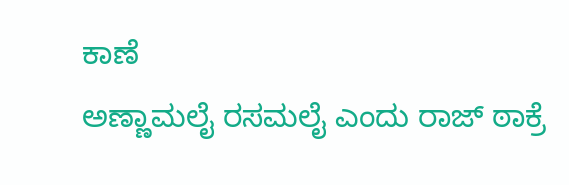ಕಾಣೆ
ಅಣ್ಣಾಮಲೈ ರಸಮಲೈ ಎಂದು ರಾಜ್‌ ಠಾಕ್ರೆ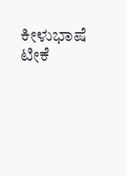ಕೀಳುಭಾಷೆ ಟೀಕೆ